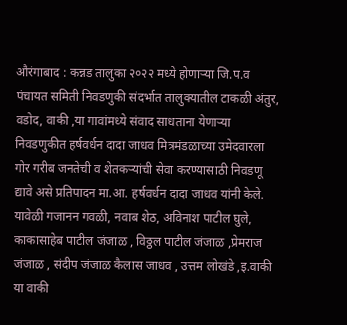औरंगाबाद : कन्नड तालुका २०२२ मध्ये होणाऱ्या जि.प.व पंचायत समिती निवडणुकी संदर्भात तालुक्यातील टाकळी अंतुर, वडोद, वाकी ,या गावांमध्ये संवाद साधताना येणाऱ्या निवडणुकीत हर्षवर्धन दादा जाधव मित्रमंडळाच्या उमेदवारला गोर गरीब जनतेची व शेतकऱ्यांची सेवा करण्यासाठी निवडणू द्यावे असे प्रतिपादन मा.आ. हर्षवर्धन दादा जाधव यांनी केले.
यावेळी गजानन गवळी, नवाब शेठ, अविनाश पाटील घुले, काकासाहेब पाटील जंजाळ , विठ्ठल पाटील जंजाळ ,प्रेमराज जंजाळ , संदीप जंजाळ कैलास जाधव , उत्तम लोखंडे ,इ.वाकी या वाकी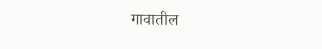गावातील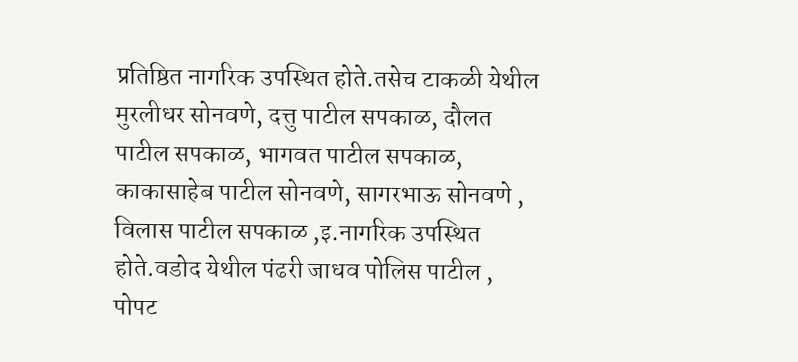प्रतिष्ठित नागरिक उपस्थित होते.तसेच टाकळी येथील मुरलीधर सोनवणे, दत्तु पाटील सपकाळ, दौलत पाटील सपकाळ, भागवत पाटील सपकाळ, काकासाहेब पाटील सोनवणे, सागरभाऊ सोनवणे , विलास पाटील सपकाळ ,इ.नागरिक उपस्थित होते.वडोद येथील पंढरी जाधव पोलिस पाटील , पोपट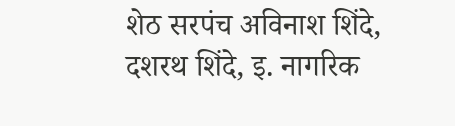शेठ सरपंच अविनाश शिंदे, दशरथ शिंदे, इ. नागरिक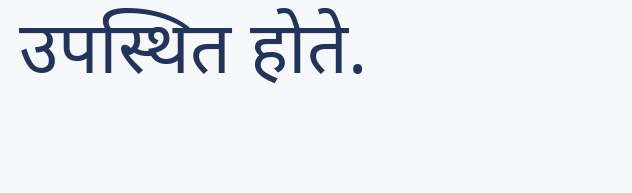उपस्थित होते.